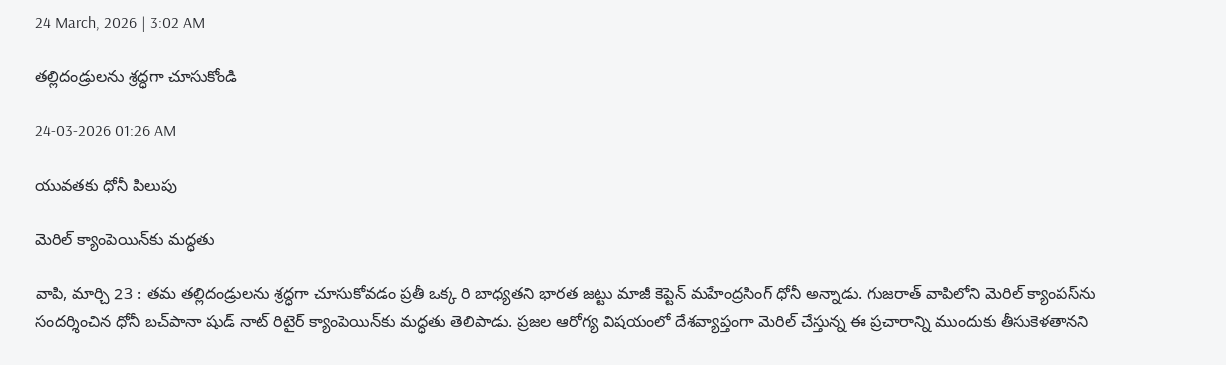24 March, 2026 | 3:02 AM

తల్లిదండ్రులను శ్రద్ధగా చూసుకోండి

24-03-2026 01:26 AM

యువతకు ధోనీ పిలుపు

మెరిల్ క్యాంపెయిన్‌కు మద్ధతు

వాపి, మార్చి 23 : తమ తల్లిదండ్రులను శ్రద్ధగా చూసుకోవడం ప్రతీ ఒక్క రి బాధ్యతని భారత జట్టు మాజీ కెప్టెన్ మహేంద్రసింగ్ ధోనీ అన్నాడు. గుజరాత్ వాపిలోని మెరిల్ క్యాంపస్‌ను సందర్శించిన ధోనీ బచ్‌పానా షుడ్ నాట్ రిటైర్ క్యాంపెయిన్‌కు మద్ధతు తెలిపాడు. ప్రజల ఆరోగ్య విషయంలో దేశవ్యాప్తంగా మెరిల్ చేస్తున్న ఈ ప్రచారాన్ని ముందుకు తీసుకెళతానని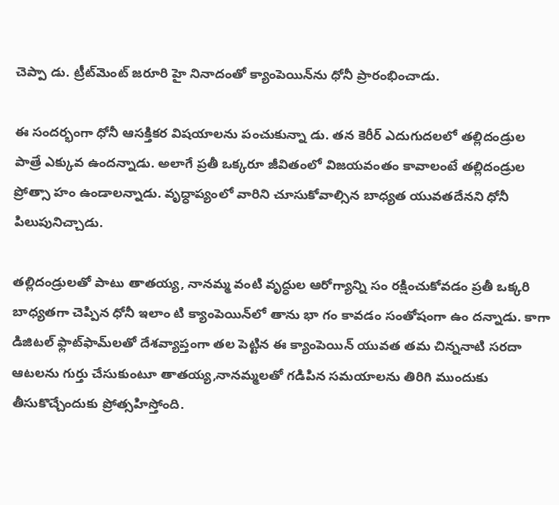చెప్పా డు. ట్రీట్‌మెంట్ జరూరి హై నినాదంతో క్యాంపెయిన్‌ను ధోనీ ప్రారంభించాడు.

ఈ సందర్భంగా ధోనీ ఆసక్తికర విషయాలను పంచుకున్నా డు. తన కెరీర్ ఎదుగుదలలో తల్లిదండ్రుల పాత్రే ఎక్కువ ఉందన్నాడు. అలాగే ప్రతీ ఒక్కరూ జీవితంలో విజయవంతం కావాలంటే తల్లిదండ్రుల ప్రోత్సా హం ఉండాలన్నాడు. వృధ్ధాప్యంలో వారిని చూసుకోవాల్సిన బాధ్యత యువతదేనని ధోనీ పిలుపునిచ్చాడు.

తల్లిదండ్రులతో పాటు తాతయ్య, నానమ్మ వంటి వృద్ధుల ఆరోగ్యాన్ని సం రక్షించుకోవడం ప్రతీ ఒక్కరి బాధ్యతగా చెప్పిన ధోనీ ఇలాం టి క్యాంపెయిన్‌లో తాను భా గం కావడం సంతోషంగా ఉం దన్నాడు. కాగా డిజిటల్ ఫ్లాట్‌ఫామ్‌లతో దేశవ్యాప్తంగా తల పెట్టిన ఈ క్యాంపెయిన్ యువత తమ చిన్ననాటి సరదా ఆటలను గుర్తు చేసుకుంటూ తాతయ్య,నానమ్మలతో గడిపిన సమయాలను తిరిగి ముందుకు తీసుకొచ్చేందుకు ప్రోత్సహిస్తోంది.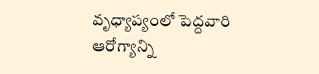వృధ్యాప్యంలో పెద్దవారి ఆరోగ్యాన్ని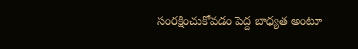సంరక్షించుకోవడం పెద్ద బాధ్యత అంటూ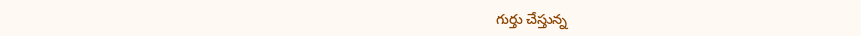గుర్తు చేస్తున్న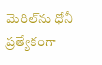మెరిల్‌ను ధోనీ ప్రత్యేకంగా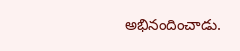అభినందించాడు.